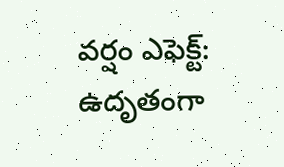వర్షం ఎఫెక్ట్: ఉదృతంగా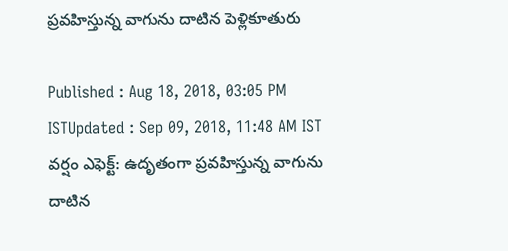ప్రవహిస్తున్న వాగును దాటిన పెళ్లికూతురు

Published : Aug 18, 2018, 03:05 PM ISTUpdated : Sep 09, 2018, 11:48 AM IST
వర్షం ఎఫెక్ట్: ఉదృతంగా ప్రవహిస్తున్న వాగును దాటిన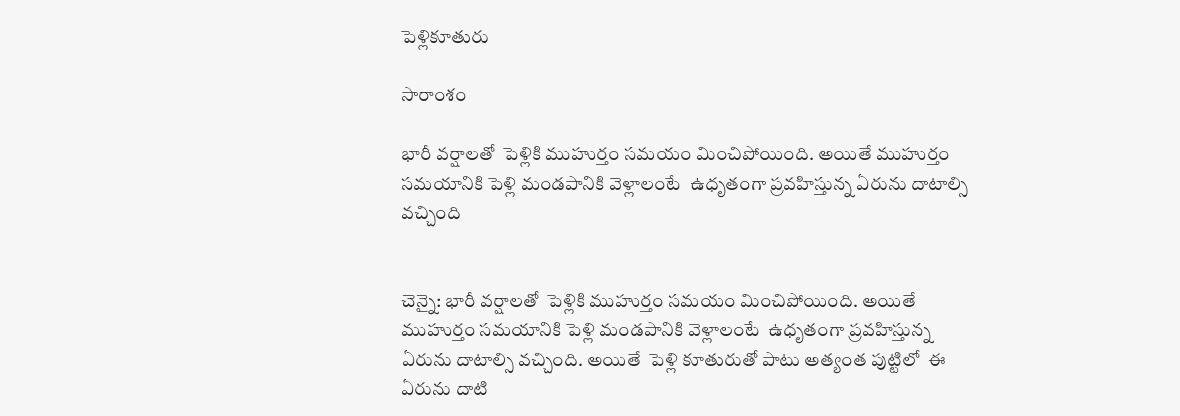పెళ్లికూతురు

సారాంశం

భారీ వర్షాలతో  పెళ్లికి ముహుర్తం సమయం మించిపోయింది. అయితే ముహుర్తం సమయానికి పెళ్లి మండపానికి వెళ్లాలంటే  ఉధృతంగా ప్రవహిస్తున్న ఏరును దాటాల్సి వచ్చింది


చెన్నై: భారీ వర్షాలతో  పెళ్లికి ముహుర్తం సమయం మించిపోయింది. అయితే ముహుర్తం సమయానికి పెళ్లి మండపానికి వెళ్లాలంటే  ఉధృతంగా ప్రవహిస్తున్న ఏరును దాటాల్సి వచ్చింది. అయితే  పెళ్లి కూతురుతో పాటు అత్యంత పుట్టిలో  ఈ ఏరును దాటి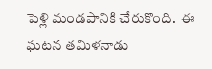పెళ్లి మండపానికి చేరుకొంది.  ఈ ఘటన తమిళనాడు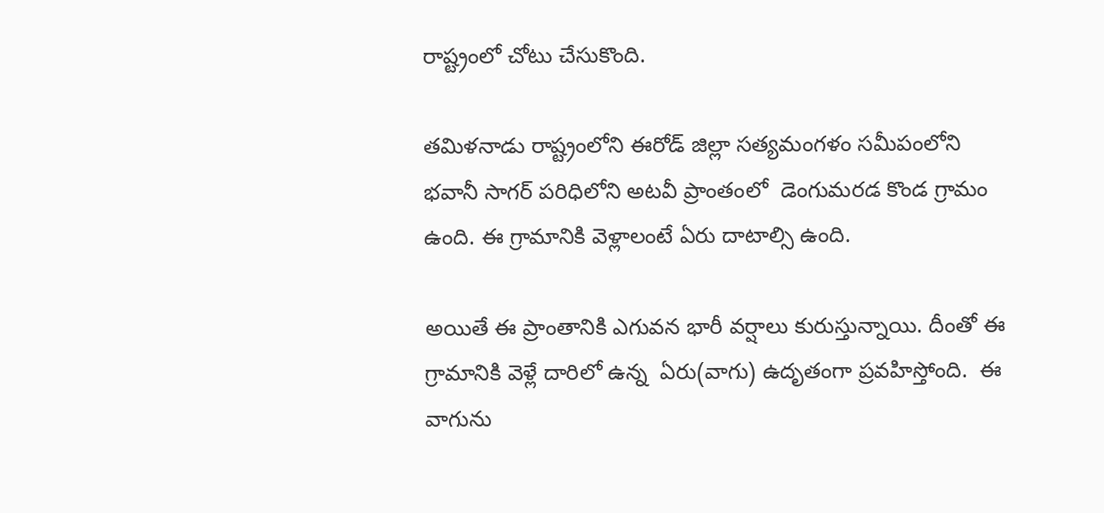రాష్ట్రంలో చోటు చేసుకొంది.

తమిళనాడు రాష్ట్రంలోని ఈరోడ్‌ జిల్లా సత్యమంగళం సమీపంలోని భవానీ సాగర్ పరిధిలోని అటవీ ప్రాంతంలో  డెంగుమరడ కొండ గ్రామం ఉంది. ఈ గ్రామానికి వెళ్లాలంటే ఏరు దాటాల్సి ఉంది.

అయితే ఈ ప్రాంతానికి ఎగువన భారీ వర్షాలు కురుస్తున్నాయి. దీంతో ఈ గ్రామానికి వెళ్లే దారిలో ఉన్న  ఏరు(వాగు) ఉదృతంగా ప్రవహిస్తోంది.  ఈ వాగును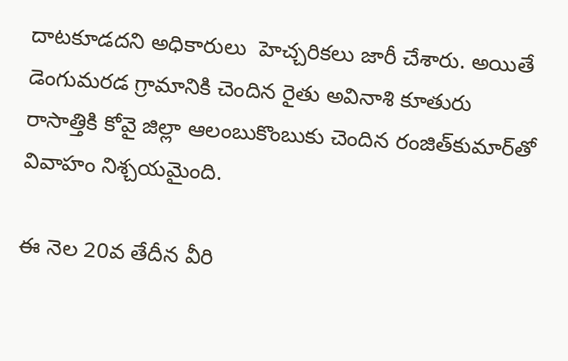దాటకూడదని అధికారులు  హెచ్చరికలు జారీ చేశారు. అయితే  డెంగుమరడ గ్రామానికి చెందిన రైతు అవినాశి కూతురు రాసాత్తికి కోవై జిల్లా ఆలంబుకొంబుకు చెందిన రంజిత్‌కుమార్‌తో వివాహం నిశ్చయమైంది.

ఈ నెల 20వ తేదీన వీరి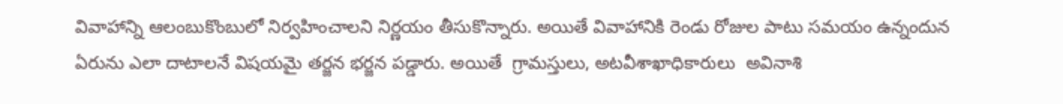వివాహాన్ని ఆలంబుకొంబులో నిర్వహించాలని నిర్ణయం తీసుకొన్నారు. అయితే వివాహానికి రెండు రోజుల పాటు సమయం ఉన్నందున  ఏరును ఎలా దాటాలనే విషయమై తర్జన భర్జన పడ్డారు. అయితే  గ్రామస్తులు, అటవీశాఖాధికారులు  అవినాశి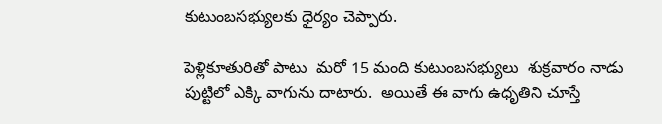కుటుంబసభ్యులకు ధైర్యం చెప్పారు.

పెళ్లికూతురితో పాటు  మరో 15 మంది కుటుంబసభ్యులు  శుక్రవారం నాడు పుట్టిలో ఎక్కి వాగును దాటారు.  అయితే ఈ వాగు ఉధృతిని చూస్తే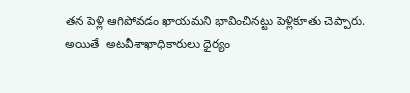తన పెళ్లి ఆగిపోవడం ఖాయమని భావించినట్టు పెళ్లికూతు చెప్పారు. అయితే  అటవీశాఖాధికారులు ధైర్యం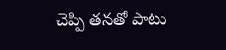చెప్పి తనతో పాటు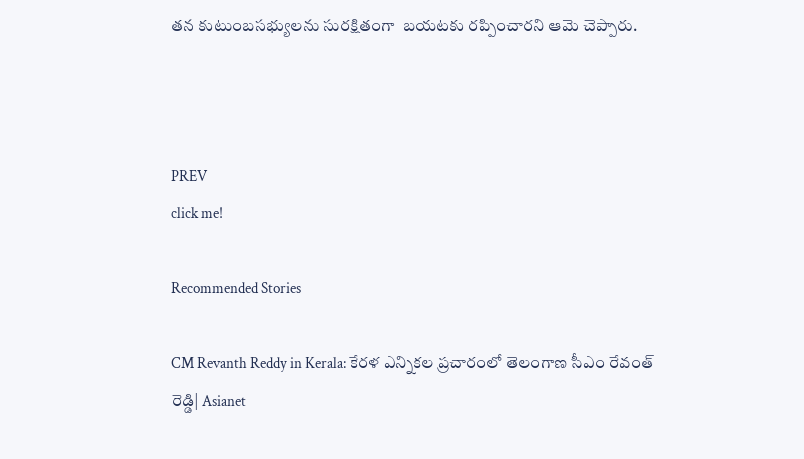తన కుటుంబసభ్యులను సురక్షితంగా  బయటకు రప్పించారని ఆమె చెప్పారు.



PREV
click me!

Recommended Stories

CM Revanth Reddy in Kerala: కేరళ ఎన్నికల ప్రచారంలో తెలంగాణ సీఎం రేవంత్ రెడ్డి| Asianet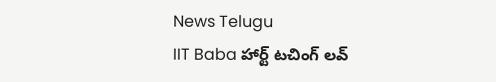News Telugu
IIT Baba హార్ట్ టచింగ్ లవ్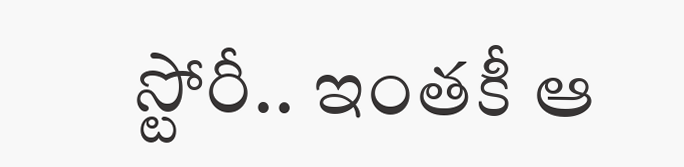స్టోరీ.. ఇంతకీ ఆ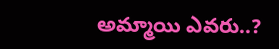అమ్మాయి ఎవరు..?